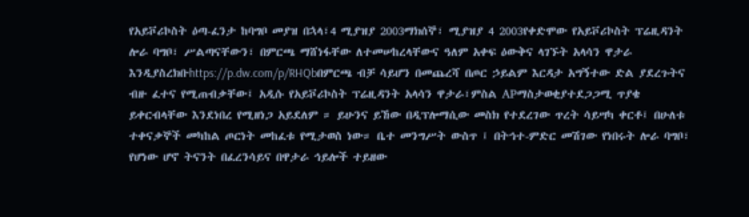የአይቮሪኮስት ዕጣ-ፈንታ ከባግቦ መያዝ በኋላ፣4 ሚያዝያ 2003ማክሰኞ፣ ሚያዝያ 4 2003የቀድሞው የአይቮሪኮስት ፕሬዚዳንት ሎራ ባግቦ፣ ሥልጣናቸውን፣ በምርጫ ማሸነፋቸው ለተመሠከረላቸውና ዓለም አቀፍ ዕውቅና ላገኙት አላሳን ዋታራ እንዲያስረክቡhttps://p.dw.com/p/RHQbበምርጫ ብቻ ሳይሆን በመጨረሻ በጦር ኃይልም እርዳታ አግኝተው ድል ያደረጉትና ብዙ ፈተና የሚጠብቃቸው፤ አዲሱ የአይቮሪኮስት ፕሬዚዳንት አላሳን ዋታራ፣ምስል APማስታወቂያተደጋጋሚ ጥያቄ ይቀርብላቸው እንደነበረ የሚዘነጋ አይደለም ። ይሁንና ይኸው በዲፕሎማሲው መስክ የተደረገው ጥረት ሳይሣካ ቀርቶ፤ በሁለቱ ተቀናቃኞች መካከል ጦርነት መከፈቱ የሚታወስ ነው። ቤተ መንግሥት ውስጥ ፤ በትኅተ-ምድር መሽገው የነበሩት ሎራ ባግቦ፣ የሆነው ሆኖ ትናንት በፈረንሳይና በዋታራ ኅይሎች ተይዘው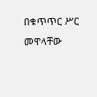በቁጥጥር ሥር መዋላቸው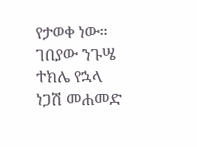የታወቀ ነው። ገበያው ንጉሤ ተክሌ የኋላ ነጋሽ መሐመድ